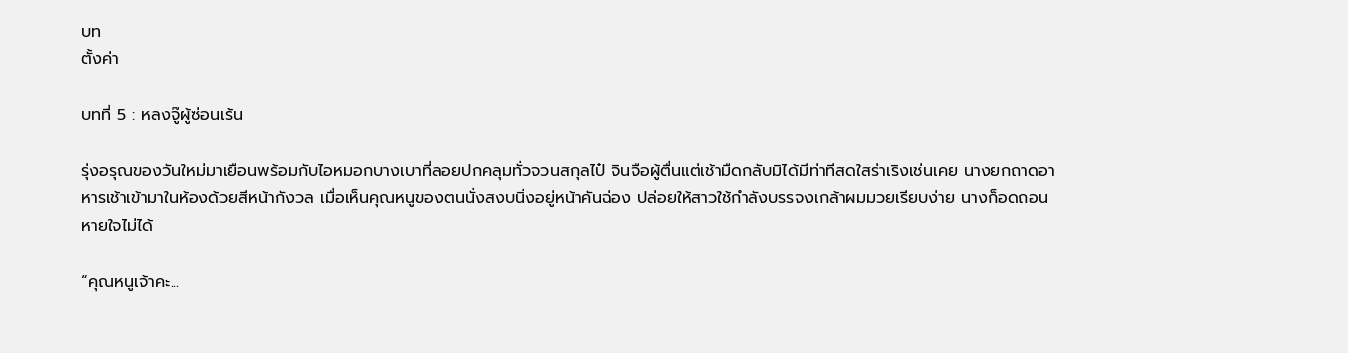บท
ตั้งค่า

บทที่ 5 : หลงจู๊ผู้ซ่อนเร้น

รุ่งอรุณของวันใหม่มาเยือนพร้อมกับไอหมอกบางเบาที่ลอยปกคลุมทั่วจวนสกุลไป๋ จินจือผู้ตื่นแต่เช้ามืดกลับมิได้มีท่าทีสดใสร่าเริงเช่นเคย นางยกถาดอาหารเช้าเข้ามาในห้องด้วยสีหน้ากังวล เมื่อเห็นคุณหนูของตนนั่งสงบนิ่งอยู่หน้าคันฉ่อง ปล่อยให้สาวใช้กำลังบรรจงเกล้าผมมวยเรียบง่าย นางก็อดถอนหายใจไม่ได้

“คุณหนูเจ้าคะ...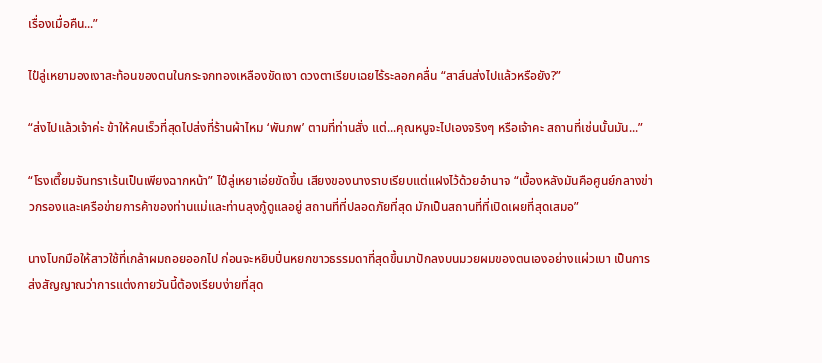เรื่องเมื่อคืน...”

ไป๋ลู่เหยามองเงาสะท้อนของตนในกระจกทองเหลืองขัดเงา ดวงตาเรียบเฉยไร้ระลอกคลื่น “สาส์นส่งไปแล้วหรือยัง?”

“ส่งไปแล้วเจ้าค่ะ ข้าให้คนเร็วที่สุดไปส่งที่ร้านผ้าไหม ‘พันภพ’ ตามที่ท่านสั่ง แต่...คุณหนูจะไปเองจริงๆ หรือเจ้าคะ สถานที่เช่นนั้นมัน...”

“โรงเตี๊ยมจันทราเร้นเป็นเพียงฉากหน้า” ไป๋ลู่เหยาเอ่ยขัดขึ้น เสียงของนางราบเรียบแต่แฝงไว้ด้วยอำนาจ “เบื้องหลังมันคือศูนย์กลางข่าวกรองและเครือข่ายการค้าของท่านแม่และท่านลุงกู้ดูแลอยู่ สถานที่ที่ปลอดภัยที่สุด มักเป็นสถานที่ที่เปิดเผยที่สุดเสมอ”

นางโบกมือให้สาวใช้ที่เกล้าผมถอยออกไป ก่อนจะหยิบปิ่นหยกขาวธรรมดาที่สุดขึ้นมาปักลงบนมวยผมของตนเองอย่างแผ่วเบา เป็นการส่งสัญญาณว่าการแต่งกายวันนี้ต้องเรียบง่ายที่สุด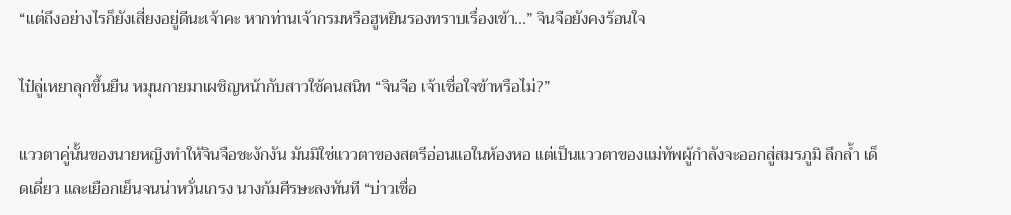“แต่ถึงอย่างไรก็ยังเสี่ยงอยู่ดีนะเจ้าคะ หากท่านเจ้ากรมหรือฮูหยินรองทราบเรื่องเข้า...” จินจือยังคงร้อนใจ

ไป๋ลู่เหยาลุกขึ้นยืน หมุนกายมาเผชิญหน้ากับสาวใช้คนสนิท “จินจือ เจ้าเชื่อใจข้าหรือไม่?”

แววตาคู่นั้นของนายหญิงทำให้จินจือชะงักงัน มันมิใช่แววตาของสตรีอ่อนแอในห้องหอ แต่เป็นแววตาของแม่ทัพผู้กำลังจะออกสู่สมรภูมิ ลึกล้ำ เด็ดเดี่ยว และเยือกเย็นจนน่าหวั่นเกรง นางก้มศีรษะลงทันที “บ่าวเชื่อ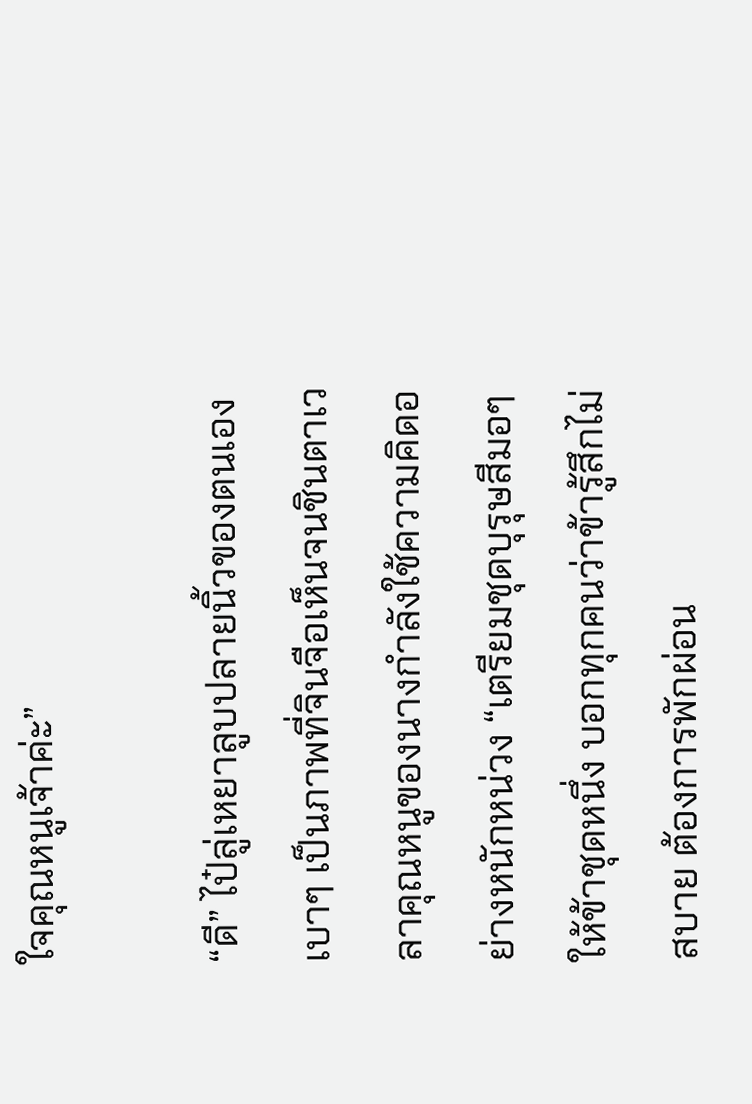ใจคุณหนูเจ้าค่ะ”

“ดี” ไป๋ลู่เหยาลูบปลายนิ้วของตนเองเบาๆ เป็นภาพที่จินจือเห็นจนชินตาเวลาคุณหนูของนางกำลังใช้ความคิดอย่างหนักหน่วง “เตรียมชุดบุรุษสีมอๆ ให้ข้าชุดหนึ่ง บอกทุกคนว่าข้ารู้สึกไม่สบาย ต้องการพักผ่อน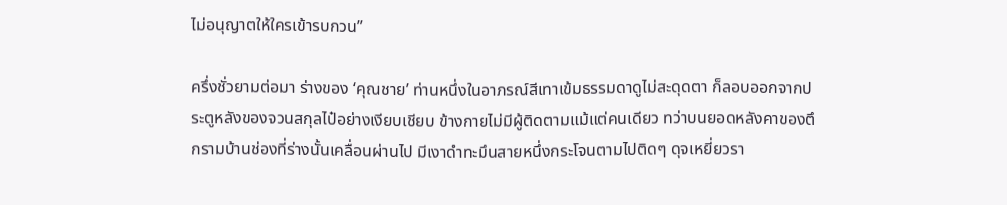ไม่อนุญาตให้ใครเข้ารบกวน”

ครึ่งชั่วยามต่อมา ร่างของ ‘คุณชาย’ ท่านหนึ่งในอาภรณ์สีเทาเข้มธรรมดาดูไม่สะดุดตา ก็ลอบออกจากประตูหลังของจวนสกุลไป๋อย่างเงียบเชียบ ข้างกายไม่มีผู้ติดตามแม้แต่คนเดียว ทว่าบนยอดหลังคาของตึกรามบ้านช่องที่ร่างนั้นเคลื่อนผ่านไป มีเงาดำทะมึนสายหนึ่งกระโจนตามไปติดๆ ดุจเหยี่ยวรา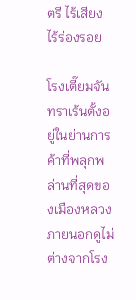ตรี ไร้เสียง ไร้ร่องรอย

โรงเตี๊ยมจันทราเร้นตั้งอยู่ในย่านการค้าที่พลุกพล่านที่สุดของเมืองหลวง ภายนอกดูไม่ต่างจากโรง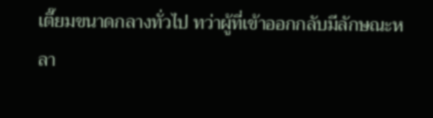เตี๊ยมขนาดกลางทั่วไป ทว่าผู้ที่เข้าออกกลับมีลักษณะหลา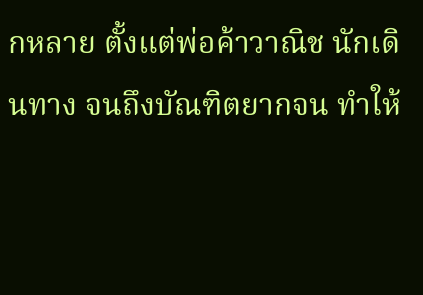กหลาย ตั้งแต่พ่อค้าวาณิช นักเดินทาง จนถึงบัณฑิตยากจน ทำให้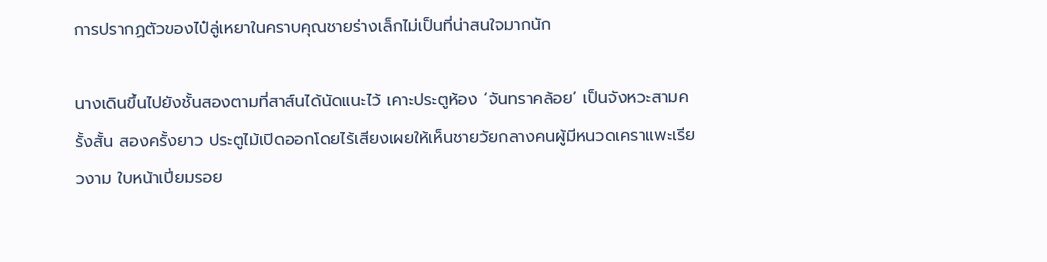การปรากฏตัวของไป๋ลู่เหยาในคราบคุณชายร่างเล็กไม่เป็นที่น่าสนใจมากนัก

นางเดินขึ้นไปยังชั้นสองตามที่สาส์นได้นัดแนะไว้ เคาะประตูห้อง ‘จันทราคล้อย’ เป็นจังหวะสามครั้งสั้น สองครั้งยาว ประตูไม้เปิดออกโดยไร้เสียงเผยให้เห็นชายวัยกลางคนผู้มีหนวดเคราแพะเรียวงาม ใบหน้าเปี่ยมรอย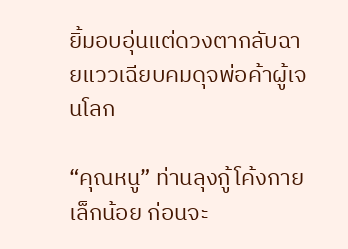ยิ้มอบอุ่นแต่ดวงตากลับฉายแววเฉียบคมดุจพ่อค้าผู้เจนโลก

“คุณหนู” ท่านลุงกู้โค้งกายเล็กน้อย ก่อนจะ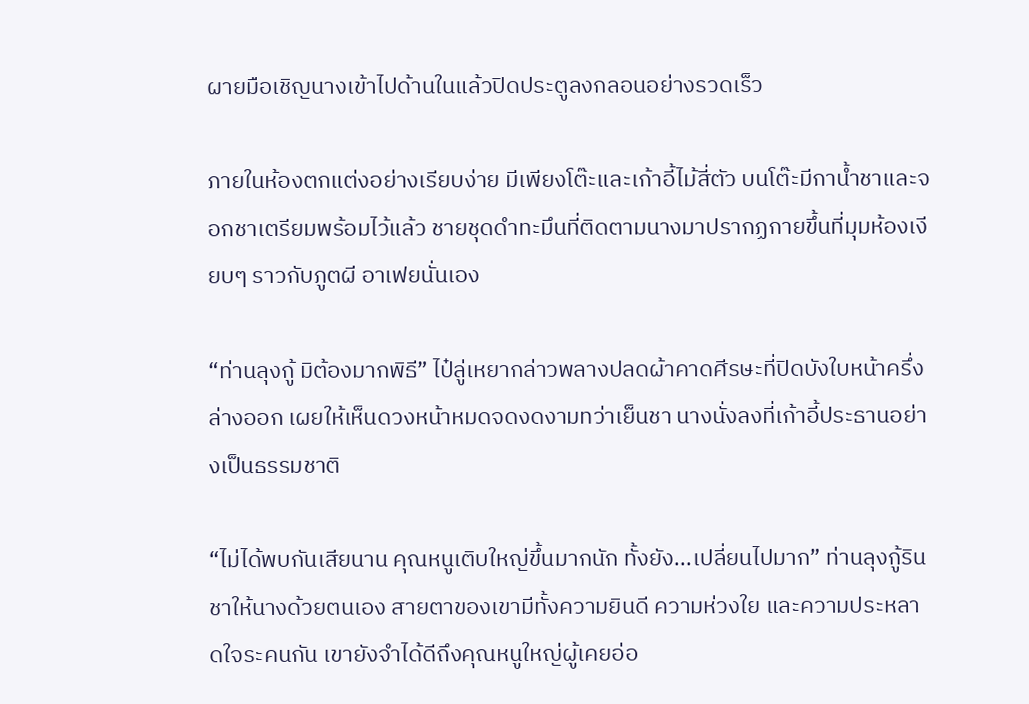ผายมือเชิญนางเข้าไปด้านในแล้วปิดประตูลงกลอนอย่างรวดเร็ว

ภายในห้องตกแต่งอย่างเรียบง่าย มีเพียงโต๊ะและเก้าอี้ไม้สี่ตัว บนโต๊ะมีกาน้ำชาและจอกชาเตรียมพร้อมไว้แล้ว ชายชุดดำทะมึนที่ติดตามนางมาปรากฏกายขึ้นที่มุมห้องเงียบๆ ราวกับภูตผี อาเฟยนั่นเอง

“ท่านลุงกู้ มิต้องมากพิธี” ไป๋ลู่เหยากล่าวพลางปลดผ้าคาดศีรษะที่ปิดบังใบหน้าครึ่งล่างออก เผยให้เห็นดวงหน้าหมดจดงดงามทว่าเย็นชา นางนั่งลงที่เก้าอี้ประธานอย่างเป็นธรรมชาติ

“ไม่ได้พบกันเสียนาน คุณหนูเติบใหญ่ขึ้นมากนัก ทั้งยัง...เปลี่ยนไปมาก” ท่านลุงกู้รินชาให้นางด้วยตนเอง สายตาของเขามีทั้งความยินดี ความห่วงใย และความประหลาดใจระคนกัน เขายังจำได้ดีถึงคุณหนูใหญ่ผู้เคยอ่อ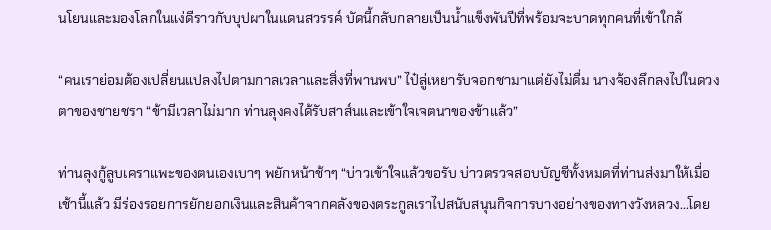นโยนและมองโลกในแง่ดีราวกับบุปผาในแดนสวรรค์ บัดนี้กลับกลายเป็นน้ำแข็งพันปีที่พร้อมจะบาดทุกคนที่เข้าใกล้

“คนเราย่อมต้องเปลี่ยนแปลงไปตามกาลเวลาและสิ่งที่พานพบ” ไป๋ลู่เหยารับจอกชามาแต่ยังไม่ดื่ม นางจ้องลึกลงไปในดวงตาของชายชรา “ข้ามีเวลาไม่มาก ท่านลุงคงได้รับสาส์นและเข้าใจเจตนาของข้าแล้ว”

ท่านลุงกู้ลูบเคราแพะของตนเองเบาๆ พยักหน้าช้าๆ “บ่าวเข้าใจแล้วขอรับ บ่าวตรวจสอบบัญชีทั้งหมดที่ท่านส่งมาให้เมื่อเช้านี้แล้ว มีร่องรอยการยักยอกเงินและสินค้าจากคลังของตระกูลเราไปสนับสนุนกิจการบางอย่างของทางวังหลวง...โดย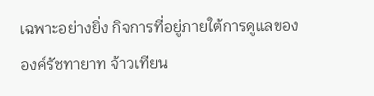เฉพาะอย่างยิ่ง กิจการที่อยู่ภายใต้การดูแลขององค์รัชทายาท จ้าวเทียน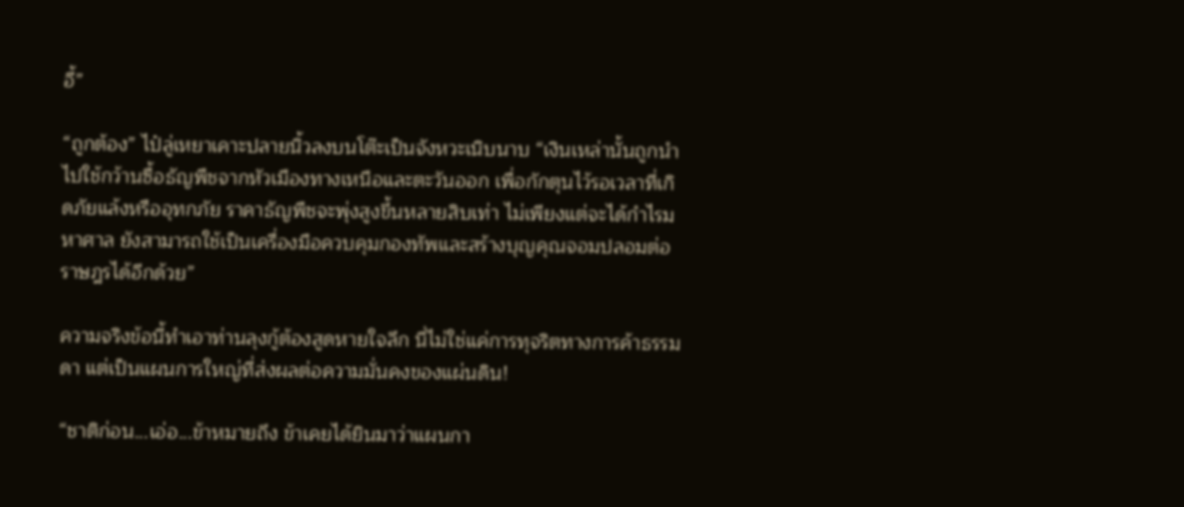อี้”

“ถูกต้อง” ไป๋ลู่เหยาเคาะปลายนิ้วลงบนโต๊ะเป็นจังหวะเนิบนาบ “เงินเหล่านั้นถูกนำไปใช้กว้านซื้อธัญพืชจากหัวเมืองทางเหนือและตะวันออก เพื่อกักตุนไว้รอเวลาที่เกิดภัยแล้งหรืออุทกภัย ราคาธัญพืชจะพุ่งสูงขึ้นหลายสิบเท่า ไม่เพียงแต่จะได้กำไรมหาศาล ยังสามารถใช้เป็นเครื่องมือควบคุมกองทัพและสร้างบุญคุณจอมปลอมต่อราษฎรได้อีกด้วย”

ความจริงข้อนี้ทำเอาท่านลุงกู้ต้องสูดหายใจลึก นี่ไม่ใช่แค่การทุจริตทางการค้าธรรมดา แต่เป็นแผนการใหญ่ที่ส่งผลต่อความมั่นคงของแผ่นดิน!

“ชาติก่อน...เอ่อ...ข้าหมายถึง ข้าเคยได้ยินมาว่าแผนกา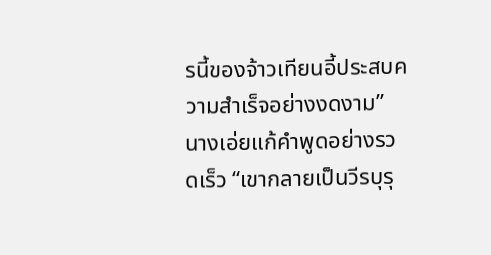รนี้ของจ้าวเทียนอี้ประสบความสำเร็จอย่างงดงาม” นางเอ่ยแก้คำพูดอย่างรวดเร็ว “เขากลายเป็นวีรบุรุ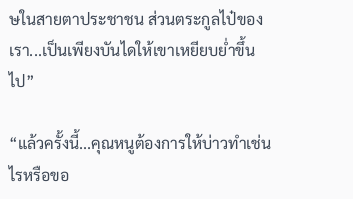ษในสายตาประชาชน ส่วนตระกูลไป๋ของเรา...เป็นเพียงบันไดให้เขาเหยียบย่ำขึ้นไป”

“แล้วครั้งนี้...คุณหนูต้องการให้บ่าวทำเช่นไรหรือขอ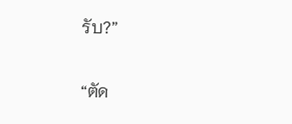รับ?”

“ตัด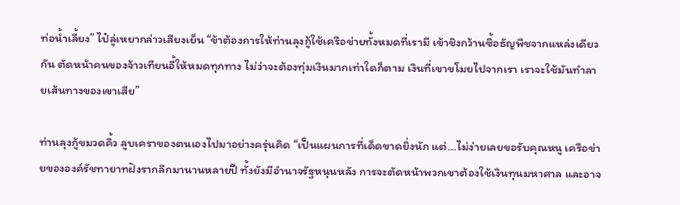ท่อน้ำเลี้ยง” ไป๋ลู่เหยากล่าวเสียงเย็น “ข้าต้องการให้ท่านลุงกู้ใช้เครือข่ายทั้งหมดที่เรามี เข้าชิงกว้านซื้อธัญพืชจากแหล่งเดียวกัน ตัดหน้าคนของจ้าวเทียนอี้ให้หมดทุกทาง ไม่ว่าจะต้องทุ่มเงินมากเท่าใดก็ตาม เงินที่เขาขโมยไปจากเรา เราจะใช้มันทำลายเส้นทางของเขาเสีย”

ท่านลุงกู้ขมวดคิ้ว ลูบเคราของตนเองไปมาอย่างครุ่นคิด “เป็นแผนการที่เด็ดขาดยิ่งนัก แต่...ไม่ง่ายเลยขอรับคุณหนู เครือข่ายขององค์รัชทายาทฝังรากลึกมานานหลายปี ทั้งยังมีอำนาจรัฐหนุนหลัง การจะตัดหน้าพวกเขาต้องใช้เงินทุนมหาศาล และอาจ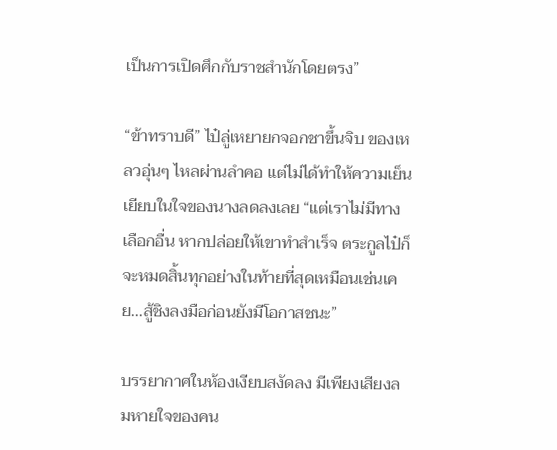เป็นการเปิดศึกกับราชสำนักโดยตรง”

“ข้าทราบดี” ไป๋ลู่เหยายกจอกชาขึ้นจิบ ของเหลวอุ่นๆ ไหลผ่านลำคอ แต่ไม่ได้ทำให้ความเย็นเยียบในใจของนางลดลงเลย “แต่เราไม่มีทางเลือกอื่น หากปล่อยให้เขาทำสำเร็จ ตระกูลไป๋ก็จะหมดสิ้นทุกอย่างในท้ายที่สุดเหมือนเช่นเคย...สู้ชิงลงมือก่อนยังมีโอกาสชนะ”

บรรยากาศในห้องเงียบสงัดลง มีเพียงเสียงลมหายใจของคน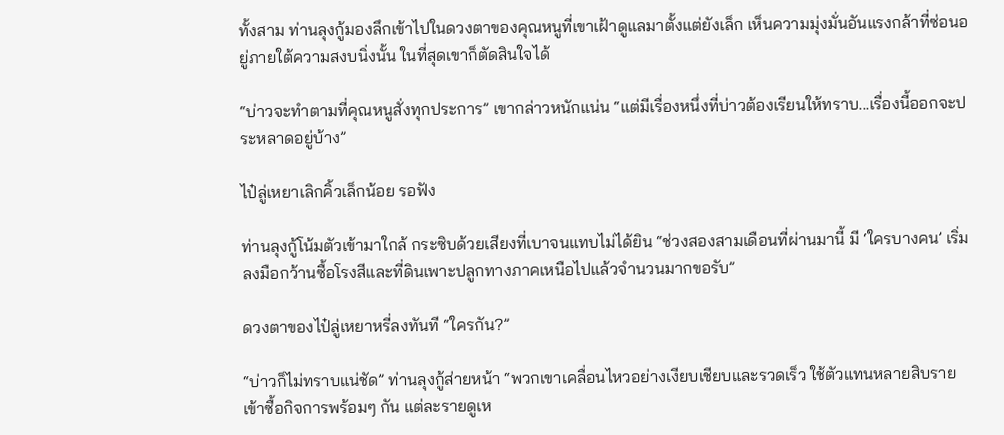ทั้งสาม ท่านลุงกู้มองลึกเข้าไปในดวงตาของคุณหนูที่เขาเฝ้าดูแลมาตั้งแต่ยังเล็ก เห็นความมุ่งมั่นอันแรงกล้าที่ซ่อนอยู่ภายใต้ความสงบนิ่งนั้น ในที่สุดเขาก็ตัดสินใจได้

“บ่าวจะทำตามที่คุณหนูสั่งทุกประการ” เขากล่าวหนักแน่น “แต่มีเรื่องหนึ่งที่บ่าวต้องเรียนให้ทราบ...เรื่องนี้ออกจะประหลาดอยู่บ้าง”

ไป๋ลู่เหยาเลิกคิ้วเล็กน้อย รอฟัง

ท่านลุงกู้โน้มตัวเข้ามาใกล้ กระซิบด้วยเสียงที่เบาจนแทบไม่ได้ยิน “ช่วงสองสามเดือนที่ผ่านมานี้ มี ‘ใครบางคน’ เริ่มลงมือกว้านซื้อโรงสีและที่ดินเพาะปลูกทางภาคเหนือไปแล้วจำนวนมากขอรับ”

ดวงตาของไป๋ลู่เหยาหรี่ลงทันที “ใครกัน?”

“บ่าวก็ไม่ทราบแน่ชัด” ท่านลุงกู้ส่ายหน้า “พวกเขาเคลื่อนไหวอย่างเงียบเชียบและรวดเร็ว ใช้ตัวแทนหลายสิบรายเข้าซื้อกิจการพร้อมๆ กัน แต่ละรายดูเห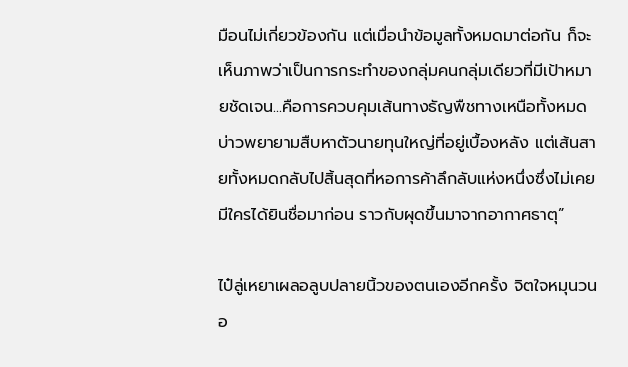มือนไม่เกี่ยวข้องกัน แต่เมื่อนำข้อมูลทั้งหมดมาต่อกัน ก็จะเห็นภาพว่าเป็นการกระทำของกลุ่มคนกลุ่มเดียวที่มีเป้าหมายชัดเจน...คือการควบคุมเส้นทางธัญพืชทางเหนือทั้งหมด บ่าวพยายามสืบหาตัวนายทุนใหญ่ที่อยู่เบื้องหลัง แต่เส้นสายทั้งหมดกลับไปสิ้นสุดที่หอการค้าลึกลับแห่งหนึ่งซึ่งไม่เคยมีใครได้ยินชื่อมาก่อน ราวกับผุดขึ้นมาจากอากาศธาตุ”

ไป๋ลู่เหยาเผลอลูบปลายนิ้วของตนเองอีกครั้ง จิตใจหมุนวนอ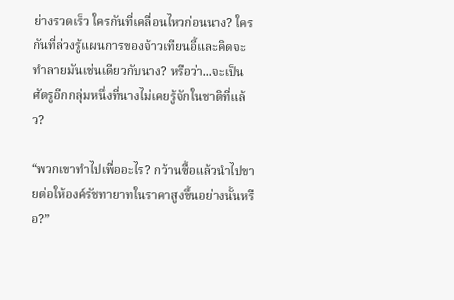ย่างรวดเร็ว ใครกันที่เคลื่อนไหวก่อนนาง? ใครกันที่ล่วงรู้แผนการของจ้าวเทียนอี้และคิดจะทำลายมันเช่นเดียวกับนาง? หรือว่า...จะเป็นศัตรูอีกกลุ่มหนึ่งที่นางไม่เคยรู้จักในชาติที่แล้ว?

“พวกเขาทำไปเพื่ออะไร? กว้านซื้อแล้วนำไปขายต่อให้องค์รัชทายาทในราคาสูงขึ้นอย่างนั้นหรือ?”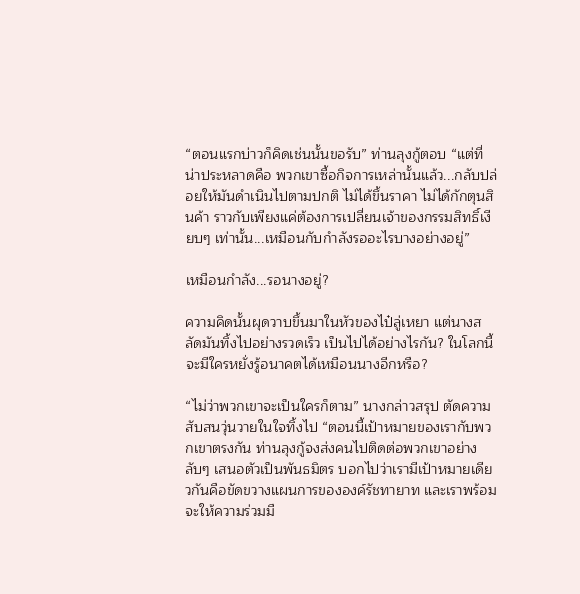“ตอนแรกบ่าวก็คิดเช่นนั้นขอรับ” ท่านลุงกู้ตอบ “แต่ที่น่าประหลาดคือ พวกเขาซื้อกิจการเหล่านั้นแล้ว...กลับปล่อยให้มันดำเนินไปตามปกติ ไม่ได้ขึ้นราคา ไม่ได้กักตุนสินค้า ราวกับเพียงแค่ต้องการเปลี่ยนเจ้าของกรรมสิทธิ์เงียบๆ เท่านั้น...เหมือนกับกำลังรออะไรบางอย่างอยู่”

เหมือนกำลัง...รอนางอยู่?

ความคิดนั้นผุดวาบขึ้นมาในหัวของไป๋ลู่เหยา แต่นางสลัดมันทิ้งไปอย่างรวดเร็ว เป็นไปได้อย่างไรกัน? ในโลกนี้จะมีใครหยั่งรู้อนาคตได้เหมือนนางอีกหรือ?

“ไม่ว่าพวกเขาจะเป็นใครก็ตาม” นางกล่าวสรุป ตัดความสับสนวุ่นวายในใจทิ้งไป “ตอนนี้เป้าหมายของเรากับพวกเขาตรงกัน ท่านลุงกู้จงส่งคนไปติดต่อพวกเขาอย่างลับๆ เสนอตัวเป็นพันธมิตร บอกไปว่าเรามีเป้าหมายเดียวกันคือขัดขวางแผนการขององค์รัชทายาท และเราพร้อมจะให้ความร่วมมื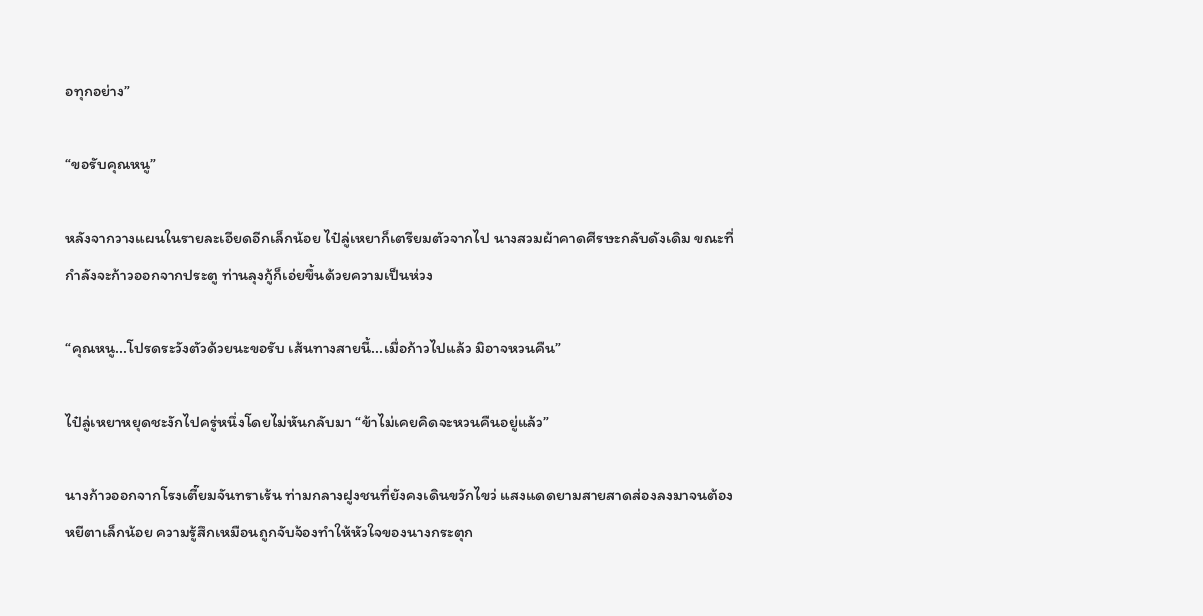อทุกอย่าง”

“ขอรับคุณหนู”

หลังจากวางแผนในรายละเอียดอีกเล็กน้อย ไป๋ลู่เหยาก็เตรียมตัวจากไป นางสวมผ้าคาดศีรษะกลับดังเดิม ขณะที่กำลังจะก้าวออกจากประตู ท่านลุงกู้ก็เอ่ยขึ้นด้วยความเป็นห่วง

“คุณหนู...โปรดระวังตัวด้วยนะขอรับ เส้นทางสายนี้...เมื่อก้าวไปแล้ว มิอาจหวนคืน”

ไป๋ลู่เหยาหยุดชะงักไปครู่หนึ่งโดยไม่หันกลับมา “ข้าไม่เคยคิดจะหวนคืนอยู่แล้ว”

นางก้าวออกจากโรงเตี๊ยมจันทราเร้น ท่ามกลางฝูงชนที่ยังคงเดินขวักไขว่ แสงแดดยามสายสาดส่องลงมาจนต้องหยีตาเล็กน้อย ความรู้สึกเหมือนถูกจับจ้องทำให้หัวใจของนางกระตุก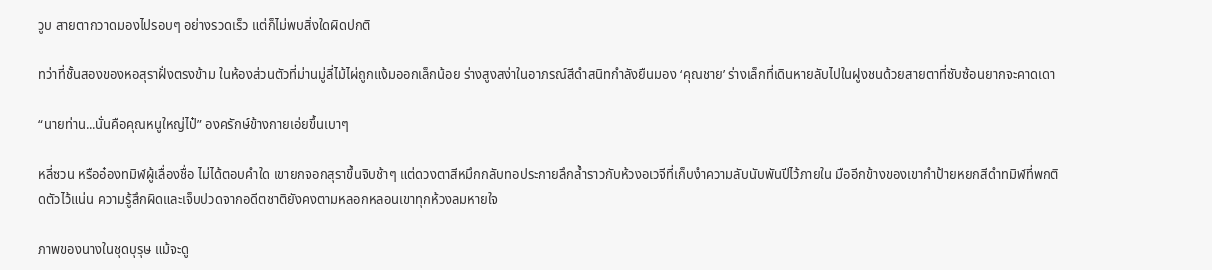วูบ สายตากวาดมองไปรอบๆ อย่างรวดเร็ว แต่ก็ไม่พบสิ่งใดผิดปกติ

ทว่าที่ชั้นสองของหอสุราฝั่งตรงข้าม ในห้องส่วนตัวที่ม่านมู่ลี่ไม้ไผ่ถูกแง้มออกเล็กน้อย ร่างสูงสง่าในอาภรณ์สีดำสนิทกำลังยืนมอง ‘คุณชาย’ ร่างเล็กที่เดินหายลับไปในฝูงชนด้วยสายตาที่ซับซ้อนยากจะคาดเดา

“นายท่าน...นั่นคือคุณหนูใหญ่ไป๋” องครักษ์ข้างกายเอ่ยขึ้นเบาๆ

หลี่ซวน หรืออ๋องทมิฬผู้เลื่องชื่อ ไม่ได้ตอบคำใด เขายกจอกสุราขึ้นจิบช้าๆ แต่ดวงตาสีหมึกกลับทอประกายลึกล้ำราวกับห้วงอเวจีที่เก็บงำความลับนับพันปีไว้ภายใน มืออีกข้างของเขากำป้ายหยกสีดำทมิฬที่พกติดตัวไว้แน่น ความรู้สึกผิดและเจ็บปวดจากอดีตชาติยังคงตามหลอกหลอนเขาทุกห้วงลมหายใจ

ภาพของนางในชุดบุรุษ แม้จะดู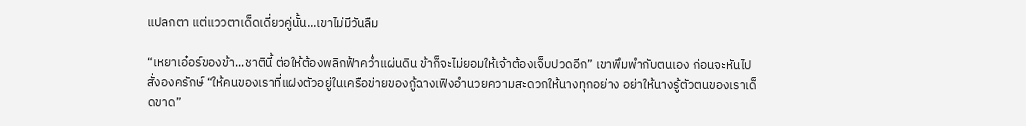แปลกตา แต่แววตาเด็ดเดี่ยวคู่นั้น...เขาไม่มีวันลืม

“เหยาเอ๋อร์ของข้า...ชาตินี้ ต่อให้ต้องพลิกฟ้าคว่ำแผ่นดิน ข้าก็จะไม่ยอมให้เจ้าต้องเจ็บปวดอีก” เขาพึมพำกับตนเอง ก่อนจะหันไปสั่งองครักษ์ “ให้คนของเราที่แฝงตัวอยู่ในเครือข่ายของกู้ฉางเฟิงอำนวยความสะดวกให้นางทุกอย่าง อย่าให้นางรู้ตัวตนของเราเด็ดขาด”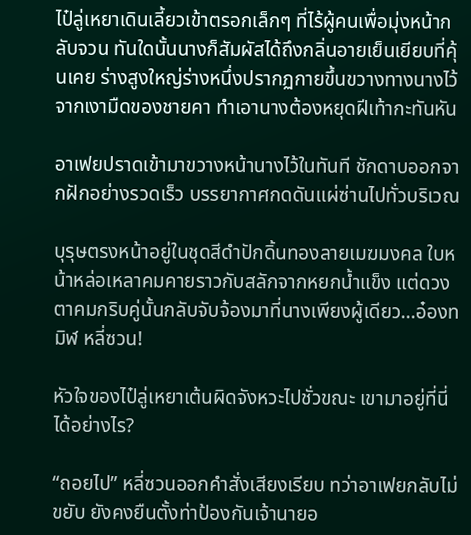ไป๋ลู่เหยาเดินเลี้ยวเข้าตรอกเล็กๆ ที่ไร้ผู้คนเพื่อมุ่งหน้ากลับจวน ทันใดนั้นนางก็สัมผัสได้ถึงกลิ่นอายเย็นเยียบที่คุ้นเคย ร่างสูงใหญ่ร่างหนึ่งปรากฏกายขึ้นขวางทางนางไว้จากเงามืดของชายคา ทำเอานางต้องหยุดฝีเท้ากะทันหัน

อาเฟยปราดเข้ามาขวางหน้านางไว้ในทันที ชักดาบออกจากฝักอย่างรวดเร็ว บรรยากาศกดดันแผ่ซ่านไปทั่วบริเวณ

บุรุษตรงหน้าอยู่ในชุดสีดำปักดิ้นทองลายเมฆมงคล ใบหน้าหล่อเหลาคมคายราวกับสลักจากหยกน้ำแข็ง แต่ดวงตาคมกริบคู่นั้นกลับจับจ้องมาที่นางเพียงผู้เดียว...อ๋องทมิฬ หลี่ซวน!

หัวใจของไป๋ลู่เหยาเต้นผิดจังหวะไปชั่วขณะ เขามาอยู่ที่นี่ได้อย่างไร?

“ถอยไป” หลี่ซวนออกคำสั่งเสียงเรียบ ทว่าอาเฟยกลับไม่ขยับ ยังคงยืนตั้งท่าป้องกันเจ้านายอ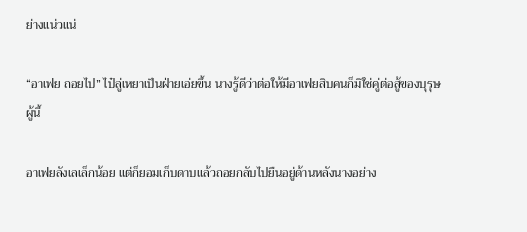ย่างแน่วแน่

“อาเฟย ถอยไป” ไป๋ลู่เหยาเป็นฝ่ายเอ่ยขึ้น นางรู้ดีว่าต่อให้มีอาเฟยสิบคนก็มิใช่คู่ต่อสู้ของบุรุษผู้นี้

อาเฟยลังเลเล็กน้อย แต่ก็ยอมเก็บดาบแล้วถอยกลับไปยืนอยู่ด้านหลังนางอย่าง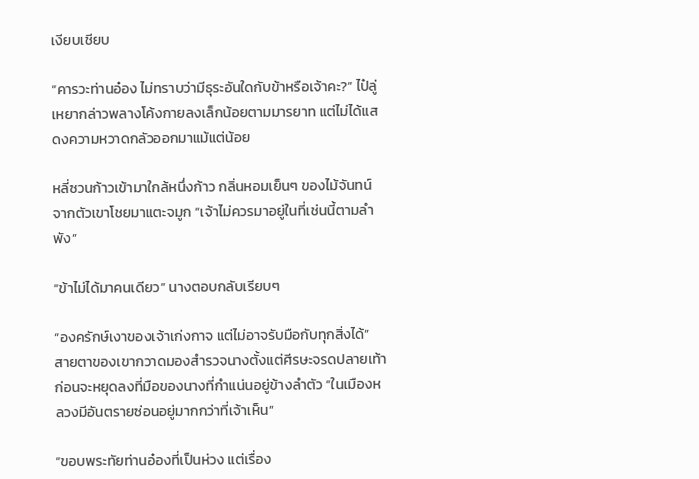เงียบเชียบ

“คารวะท่านอ๋อง ไม่ทราบว่ามีธุระอันใดกับข้าหรือเจ้าคะ?” ไป๋ลู่เหยากล่าวพลางโค้งกายลงเล็กน้อยตามมารยาท แต่ไม่ได้แสดงความหวาดกลัวออกมาแม้แต่น้อย

หลี่ซวนก้าวเข้ามาใกล้หนึ่งก้าว กลิ่นหอมเย็นๆ ของไม้จันทน์จากตัวเขาโชยมาแตะจมูก “เจ้าไม่ควรมาอยู่ในที่เช่นนี้ตามลำพัง”

“ข้าไม่ได้มาคนเดียว” นางตอบกลับเรียบๆ

“องครักษ์เงาของเจ้าเก่งกาจ แต่ไม่อาจรับมือกับทุกสิ่งได้” สายตาของเขากวาดมองสำรวจนางตั้งแต่ศีรษะจรดปลายเท้า ก่อนจะหยุดลงที่มือของนางที่กำแน่นอยู่ข้างลำตัว “ในเมืองหลวงมีอันตรายซ่อนอยู่มากกว่าที่เจ้าเห็น”

“ขอบพระทัยท่านอ๋องที่เป็นห่วง แต่เรื่อง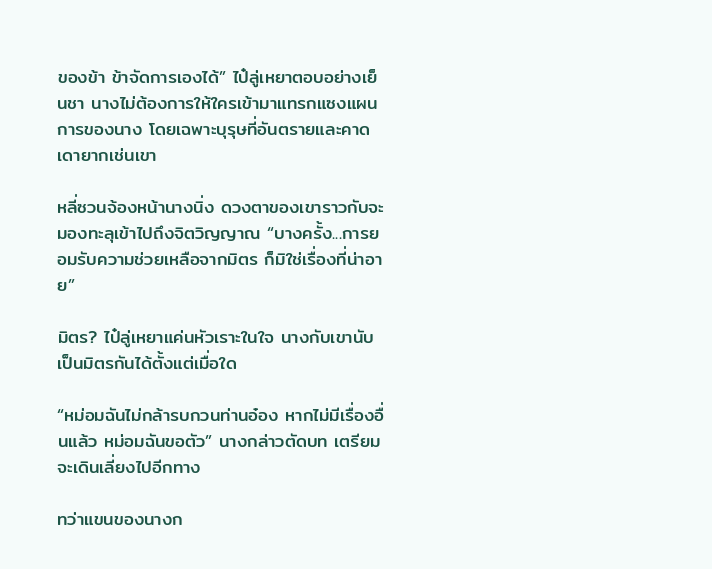ของข้า ข้าจัดการเองได้” ไป๋ลู่เหยาตอบอย่างเย็นชา นางไม่ต้องการให้ใครเข้ามาแทรกแซงแผนการของนาง โดยเฉพาะบุรุษที่อันตรายและคาดเดายากเช่นเขา

หลี่ซวนจ้องหน้านางนิ่ง ดวงตาของเขาราวกับจะมองทะลุเข้าไปถึงจิตวิญญาณ “บางครั้ง...การยอมรับความช่วยเหลือจากมิตร ก็มิใช่เรื่องที่น่าอาย”

มิตร? ไป๋ลู่เหยาแค่นหัวเราะในใจ นางกับเขานับเป็นมิตรกันได้ตั้งแต่เมื่อใด

“หม่อมฉันไม่กล้ารบกวนท่านอ๋อง หากไม่มีเรื่องอื่นแล้ว หม่อมฉันขอตัว” นางกล่าวตัดบท เตรียมจะเดินเลี่ยงไปอีกทาง

ทว่าแขนของนางก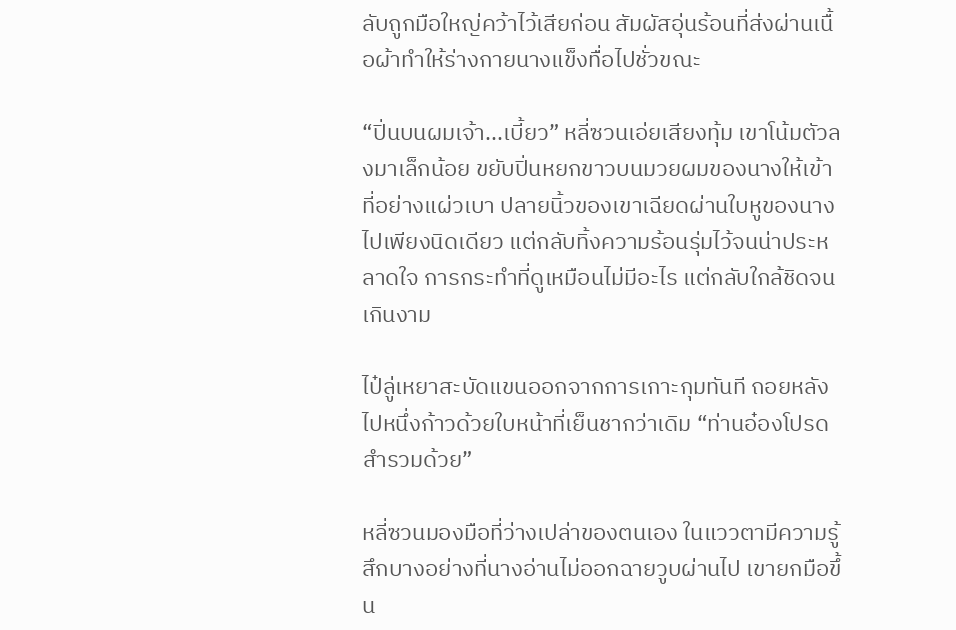ลับถูกมือใหญ่คว้าไว้เสียก่อน สัมผัสอุ่นร้อนที่ส่งผ่านเนื้อผ้าทำให้ร่างกายนางแข็งทื่อไปชั่วขณะ

“ปิ่นบนผมเจ้า...เบี้ยว” หลี่ซวนเอ่ยเสียงทุ้ม เขาโน้มตัวลงมาเล็กน้อย ขยับปิ่นหยกขาวบนมวยผมของนางให้เข้าที่อย่างแผ่วเบา ปลายนิ้วของเขาเฉียดผ่านใบหูของนางไปเพียงนิดเดียว แต่กลับทิ้งความร้อนรุ่มไว้จนน่าประหลาดใจ การกระทำที่ดูเหมือนไม่มีอะไร แต่กลับใกล้ชิดจนเกินงาม

ไป๋ลู่เหยาสะบัดแขนออกจากการเกาะกุมทันที ถอยหลังไปหนึ่งก้าวด้วยใบหน้าที่เย็นชากว่าเดิม “ท่านอ๋องโปรดสำรวมด้วย”

หลี่ซวนมองมือที่ว่างเปล่าของตนเอง ในแววตามีความรู้สึกบางอย่างที่นางอ่านไม่ออกฉายวูบผ่านไป เขายกมือขึ้น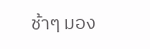ช้าๆ มอง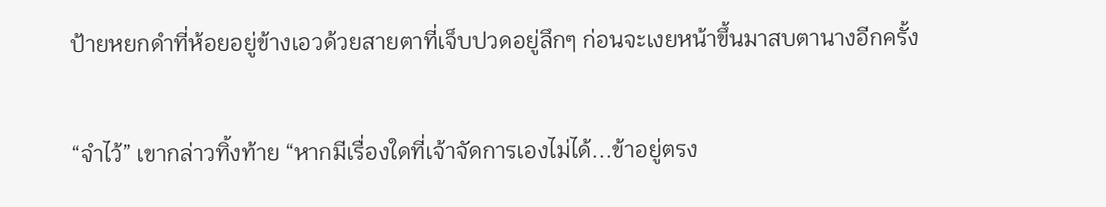ป้ายหยกดำที่ห้อยอยู่ข้างเอวด้วยสายตาที่เจ็บปวดอยู่ลึกๆ ก่อนจะเงยหน้าขึ้นมาสบตานางอีกครั้ง

“จำไว้” เขากล่าวทิ้งท้าย “หากมีเรื่องใดที่เจ้าจัดการเองไม่ได้...ข้าอยู่ตรง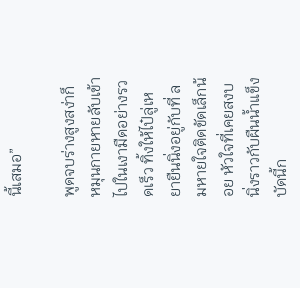นี้เสมอ”

พูดจบร่างสูงสง่าก็หมุนกายหายลับเข้าไปในเงามืดอย่างรวดเร็ว ทิ้งให้ไป๋ลู่เหยายืนนิ่งอยู่กับที่ ลมหายใจติดขัดเล็กน้อย หัวใจที่เคยสงบนิ่งราวกับผืนน้ำแข็ง บัดนี้ก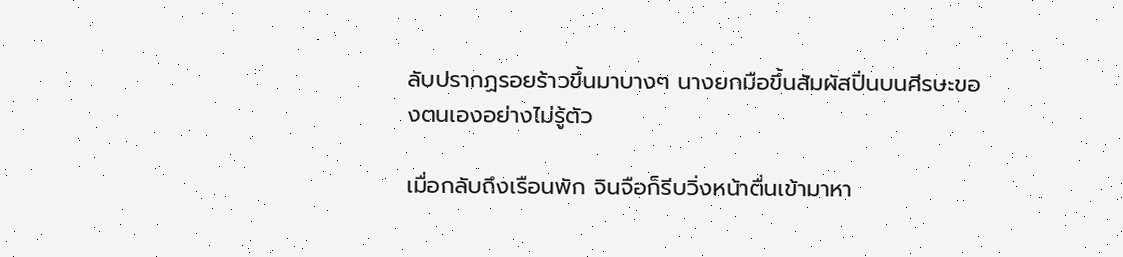ลับปรากฏรอยร้าวขึ้นมาบางๆ นางยกมือขึ้นสัมผัสปิ่นบนศีรษะของตนเองอย่างไม่รู้ตัว

เมื่อกลับถึงเรือนพัก จินจือก็รีบวิ่งหน้าตื่นเข้ามาหา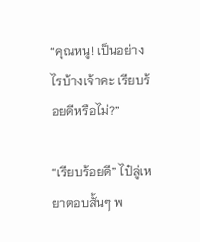“คุณหนู! เป็นอย่างไรบ้างเจ้าคะ เรียบร้อยดีหรือไม่?”

“เรียบร้อยดี” ไป๋ลู่เหยาตอบสั้นๆ พ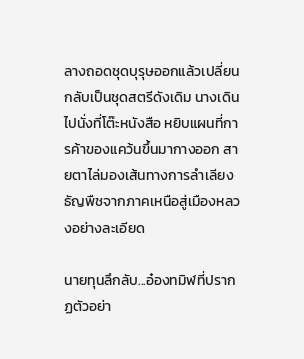ลางถอดชุดบุรุษออกแล้วเปลี่ยนกลับเป็นชุดสตรีดังเดิม นางเดินไปนั่งที่โต๊ะหนังสือ หยิบแผนที่การค้าของแคว้นขึ้นมากางออก สายตาไล่มองเส้นทางการลำเลียงธัญพืชจากภาคเหนือสู่เมืองหลวงอย่างละเอียด

นายทุนลึกลับ...อ๋องทมิฬที่ปรากฏตัวอย่า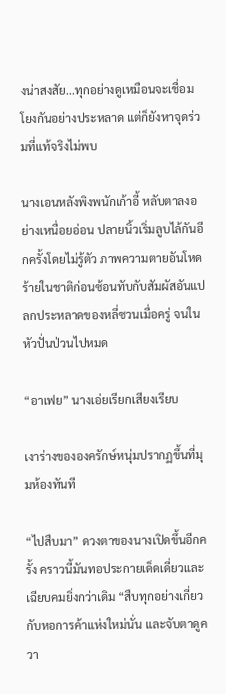งน่าสงสัย...ทุกอย่างดูเหมือนจะเชื่อมโยงกันอย่างประหลาด แต่ก็ยังหาจุดร่วมที่แท้จริงไม่พบ

นางเอนหลังพิงพนักเก้าอี้ หลับตาลงอย่างเหนื่อยอ่อน ปลายนิ้วเริ่มลูบไล้กันอีกครั้งโดยไม่รู้ตัว ภาพความตายอันโหดร้ายในชาติก่อนซ้อนทับกับสัมผัสอันแปลกประหลาดของหลี่ซวนเมื่อครู่ จนในหัวปั่นป่วนไปหมด

“อาเฟย” นางเอ่ยเรียกเสียงเรียบ

เงาร่างขององครักษ์หนุ่มปรากฏขึ้นที่มุมห้องทันที

“ไปสืบมา” ดวงตาของนางเปิดขึ้นอีกครั้ง คราวนี้มันทอประกายเด็ดเดี่ยวและเฉียบคมยิ่งกว่าเดิม “สืบทุกอย่างเกี่ยวกับหอการค้าแห่งใหม่นั่น และจับตาดูควา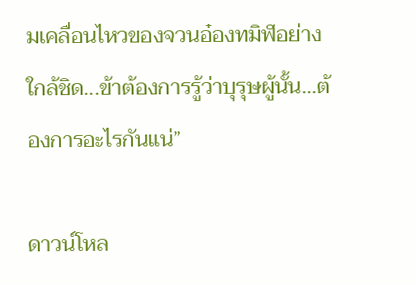มเคลื่อนไหวของจวนอ๋องทมิฬอย่างใกล้ชิด...ข้าต้องการรู้ว่าบุรุษผู้นั้น...ต้องการอะไรกันแน่”

ดาวน์โหล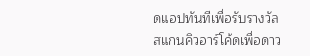ดแอปทันทีเพื่อรับรางวัล
สแกนคิวอาร์โค้ดเพื่อดาว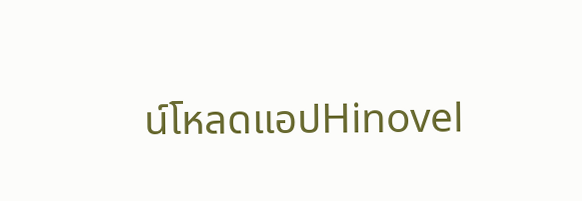น์โหลดแอปHinovel